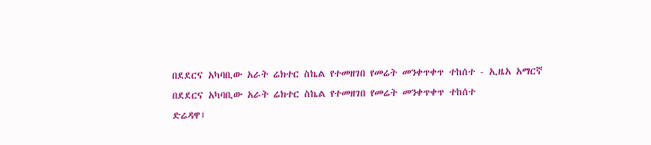በደደርና አካባቢው አራት ሬክተር ስኬል የተመዘገበ የመሬት መንቀጥቀጥ ተከሰተ - ኢዜአ አማርኛ
በደደርና አካባቢው አራት ሬክተር ስኬል የተመዘገበ የመሬት መንቀጥቀጥ ተከሰተ
ድሬዳዋ፤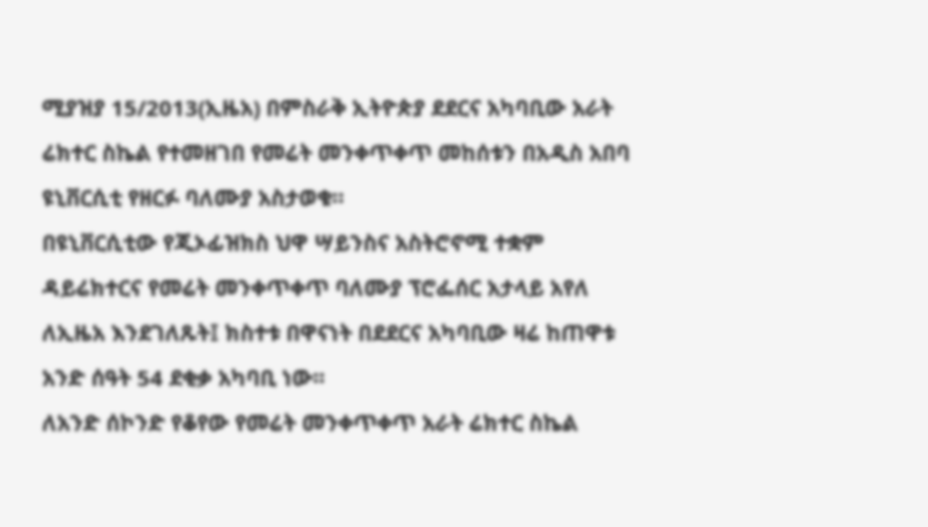ሚያዝያ 15/2013(ኢዜአ) በምስራቅ ኢትዮጵያ ደደርና አካባቢው አራት ሬክተር ስኬል የተመዘገበ የመሬት መንቀጥቀጥ መከሰቱን በአዲስ አበባ ዩኒቨርሲቲ የዘርፉ ባለሙያ አስታወቁ።
በዩኒቨርሲቲው የጂኦፊዝክስ ህዋ ሣይንስና አስትሮኖሚ ተቋም ዳይሬክተርና የመሬት መንቀጥቀጥ ባለሙያ ፕሮፌሰር አታላይ አየለ ለኢዜአ እንደገለጹት፤ ክስተቱ በዋናነት በደደርና አካባቢው ዛሬ ከጠዋቱ አንድ ሰዓት 54 ደቂቃ አካባቢ ነው፡፡
ለአንድ ሰኮንድ የቆየው የመሬት መንቀጥቀጥ አራት ሬክተር ስኬል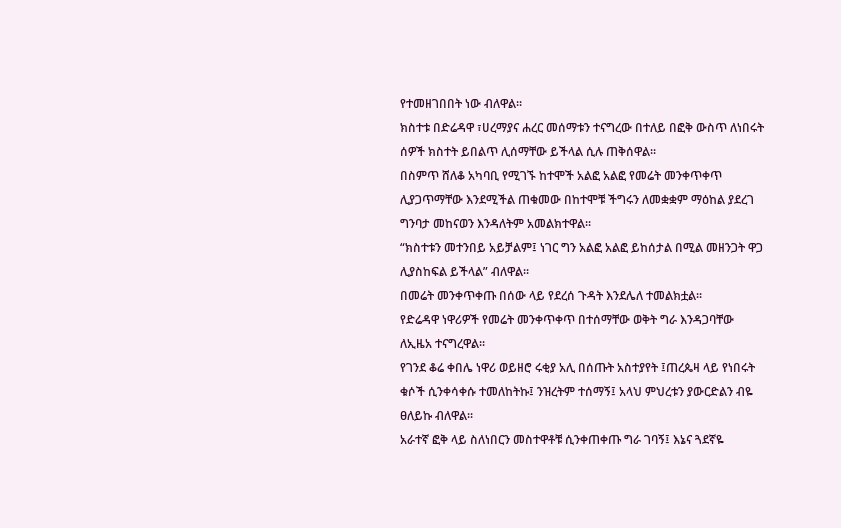የተመዘገበበት ነው ብለዋል፡፡
ክስተቱ በድሬዳዋ ፣ሀረማያና ሐረር መሰማቱን ተናግረው በተለይ በፎቅ ውስጥ ለነበሩት ሰዎች ክስተት ይበልጥ ሊሰማቸው ይችላል ሲሉ ጠቅሰዋል፡፡
በስምጥ ሸለቆ አካባቢ የሚገኙ ከተሞች አልፎ አልፎ የመሬት መንቀጥቀጥ ሊያጋጥማቸው እንደሚችል ጠቁመው በከተሞቹ ችግሩን ለመቋቋም ማዕከል ያደረገ ግንባታ መከናወን እንዳለትም አመልክተዋል፡፡
“ክስተቱን መተንበይ አይቻልም፤ ነገር ግን አልፎ አልፎ ይከሰታል በሚል መዘንጋት ዋጋ ሊያስከፍል ይችላል” ብለዋል፡፡
በመሬት መንቀጥቀጡ በሰው ላይ የደረሰ ጉዳት እንደሌለ ተመልክቷል፡፡
የድሬዳዋ ነዋሪዎች የመሬት መንቀጥቀጥ በተሰማቸው ወቅት ግራ እንዳጋባቸው ለኢዜአ ተናግረዋል፡፡
የገንደ ቆሬ ቀበሌ ነዋሪ ወይዘሮ ሩቂያ አሊ በሰጡት አስተያየት ፤ጠረጴዛ ላይ የነበሩት ቁሶች ሲንቀሳቀሱ ተመለከትኩ፤ ንዝረትም ተሰማኝ፤ አላህ ምህረቱን ያውርድልን ብዬ ፀለይኩ ብለዋል፡፡
አራተኛ ፎቅ ላይ ስለነበርን መስተዋቶቹ ሲንቀጠቀጡ ግራ ገባኝ፤ እኔና ጓደኛዬ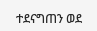ተደናግጠን ወደ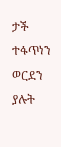ታች ተፋጥነን ወርደን ያሉት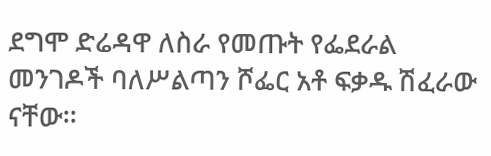ደግሞ ድሬዳዋ ለስራ የመጡት የፌደራል መንገዶች ባለሥልጣን ሾፌር አቶ ፍቃዱ ሽፈራው ናቸው፡፡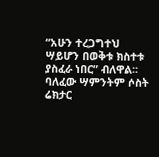“አሁን ተረጋግተህ ሣይሆን በወቅቱ ክስተቱ ያስፈራ ነበር” ብለዋል፡፡
ባለፈው ሣምንትም ሶስት ሬክታር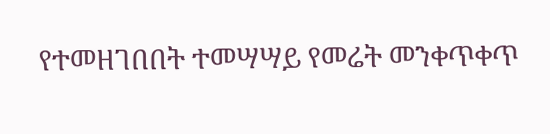የተመዘገበበት ተመሣሣይ የመሬት መንቀጥቀጥ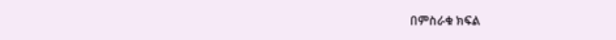በምስራቁ ክፍል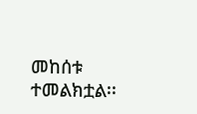መከሰቱ ተመልክቷል፡፡